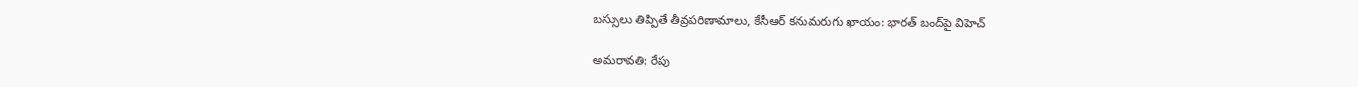బస్సులు తిప్పితే తీవ్రపరిణామాలు, కేసీఆర్ కనుమరుగు ఖాయం: భారత్ బంద్‌పై విహెచ్

అమరావతి: రేపు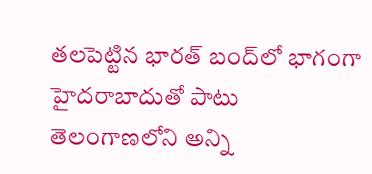తలపెట్టిన భారత్ బంద్‌లో భాగంగా హైదరాబాదుతో పాటు తెలంగాణలోని అన్ని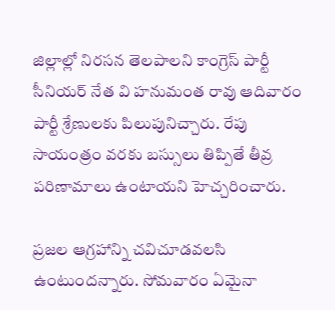జిల్లాల్లో నిరసన తెలపాలని కాంగ్రెస్ పార్టీ సీనియర్ నేత వి హనుమంత రావు ఆదివారం పార్టీ శ్రేణులకు పిలుపునిచ్చారు. రేపు సాయంత్రం వరకు బస్సులు తిప్పితే తీవ్ర పరిణామాలు ఉంటాయని హెచ్చరించారు.

ప్రజల ఆగ్రహాన్ని చవిచూడవలసి ఉంటుందన్నారు. సోమవారం ఏమైనా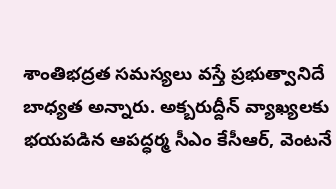శాంతిభద్రత సమస్యలు వస్తే ప్రభుత్వానిదే బాధ్యత అన్నారు. అక్బరుద్దీన్ వ్యాఖ్యలకు భయపడిన ఆపద్ధర్మ సీఎం కేసీఆర్, వెంటనే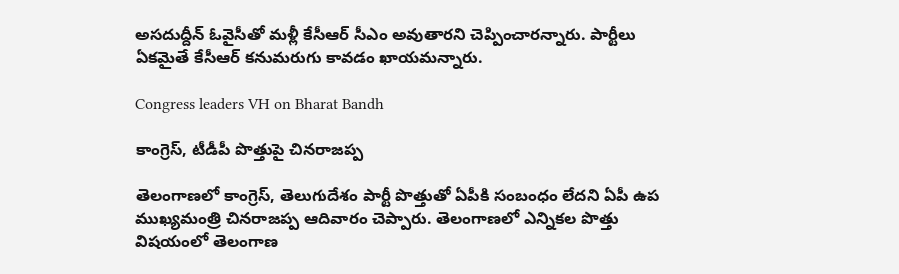అసదుద్దీన్ ఓవైసీతో మళ్లీ కేసీఆర్ సీఎం అవుతారని చెప్పించారన్నారు. పార్టీలు ఏకమైతే కేసీఆర్ కనుమరుగు కావడం ఖాయమన్నారు.

Congress leaders VH on Bharat Bandh

కాంగ్రెస్, టీడీపీ పొత్తుపై చినరాజప్ప

తెలంగాణలో కాంగ్రెస్, తెలుగుదేశం పార్టీ పొత్తుతో ఏపీకి సంబంధం లేదని ఏపీ ఉప ముఖ్యమంత్రి చినరాజప్ప ఆదివారం చెప్పారు. తెలంగాణలో ఎన్నికల పొత్తు విషయంలో తెలంగాణ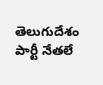తెలుగుదేశం పార్టీ నేతలే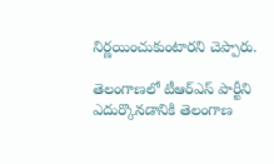నిర్ణయించుకుంటారని చెప్పారు.

తెలంగాణలో టీఆర్ఎస్ పార్టీని ఎదుర్కొనడానికి తెలంగాణ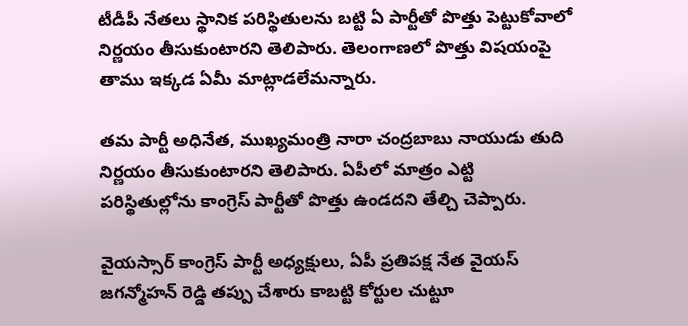టీడీపీ నేతలు స్థానిక పరిస్థితులను బట్టి ఏ పార్టీతో పొత్తు పెట్టుకోవాలో నిర్ణయం తీసుకుంటారని తెలిపారు. తెలంగాణలో పొత్తు విషయంపై తాము ఇక్కడ ఏమీ మాట్లాడలేమన్నారు.

తమ పార్టీ అధినేత, ముఖ్యమంత్రి నారా చంద్రబాబు నాయుడు తుది నిర్ణయం తీసుకుంటారని తెలిపారు. ఏపీలో మాత్రం ఎట్టి పరిస్థితుల్లోను కాంగ్రెస్ పార్టీతో పొత్తు ఉండదని తేల్చి చెప్పారు.

వైయస్సార్ కాంగ్రెస్ పార్టీ అధ్యక్షులు, ఏపీ ప్రతిపక్ష నేత వైయస్ జగన్మోహన్ రెడ్డి తప్పు చేశారు కాబట్టి కోర్టుల చుట్టూ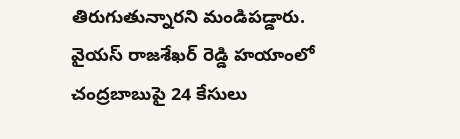తిరుగుతున్నారని మండిపడ్డారు. వైయస్ రాజశేఖర్ రెడ్డి హయాంలో చంద్రబాబుపై 24 కేసులు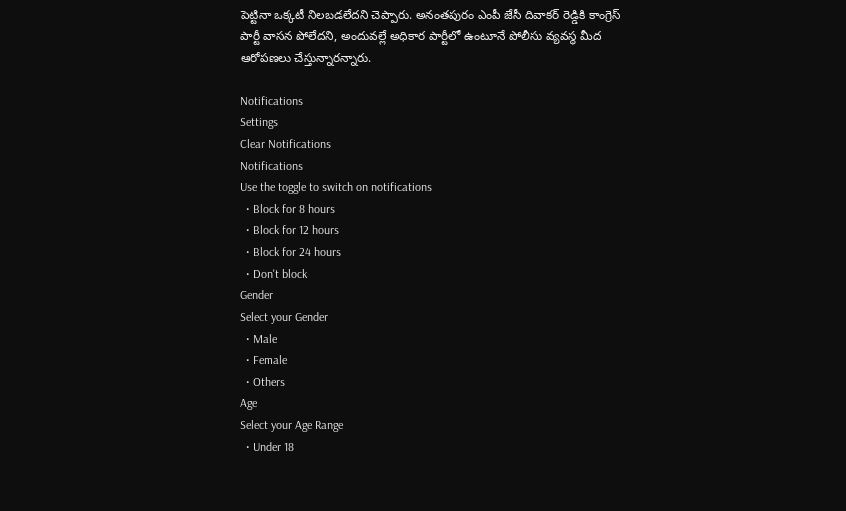పెట్టినా ఒక్కటీ నిలబడలేదని చెప్పారు. అనంతపురం ఎంపీ జేసీ దివాకర్ రెడ్డికి కాంగ్రెస్ పార్టీ వాసన పోలేదని, అందువల్లే అధికార పార్టీలో ఉంటూనే పోలీసు వ్యవస్థ మీద ఆరోపణలు చేస్తున్నారన్నారు.

Notifications
Settings
Clear Notifications
Notifications
Use the toggle to switch on notifications
  • Block for 8 hours
  • Block for 12 hours
  • Block for 24 hours
  • Don't block
Gender
Select your Gender
  • Male
  • Female
  • Others
Age
Select your Age Range
  • Under 18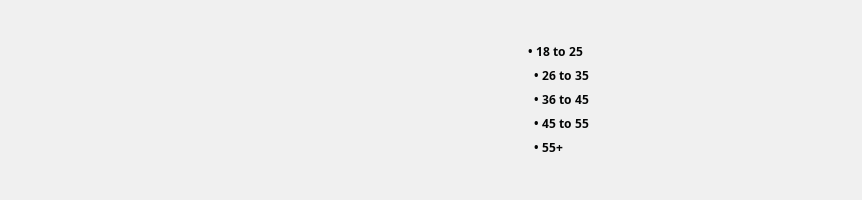• 18 to 25
  • 26 to 35
  • 36 to 45
  • 45 to 55
  • 55+